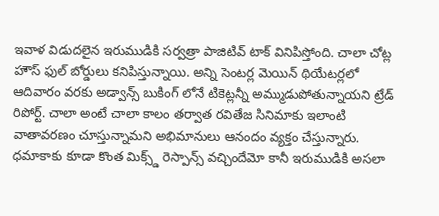ఇవాళ విడుదలైన ఇరుముడికి సర్వత్రా పాజిటివ్ టాక్ వినిపిస్తోంది. చాలా చోట్ల హౌస్ ఫుల్ బోర్డులు కనిపిస్తున్నాయి. అన్ని సెంటర్ల మెయిన్ థియేటర్లలో ఆదివారం వరకు అడ్వాన్స్ బుకింగ్ లోనే టికెట్లన్నీ అమ్ముడుపోతున్నాయని ట్రేడ్ రిపోర్ట్. చాలా అంటే చాలా కాలం తర్వాత రవితేజ సినిమాకు ఇలాంటి వాతావరణం చూస్తున్నామని అభిమానులు ఆనందం వ్యక్తం చేస్తున్నారు. ధమాకాకు కూడా కొంత మిక్స్డ్ రెస్పాన్స్ వచ్చిందేమో కానీ ఇరుముడికి అసలా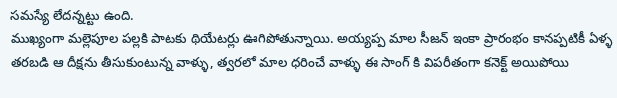సమస్యే లేదన్నట్టు ఉంది.
ముఖ్యంగా మల్లెపూల పల్లకి పాటకు థియేటర్లు ఊగిపోతున్నాయి. అయ్యప్ప మాల సీజన్ ఇంకా ప్రారంభం కానప్పటికీ ఏళ్ళ తరబడి ఆ దీక్షను తీసుకుంటున్న వాళ్ళు, త్వరలో మాల ధరించే వాళ్ళు ఈ సాంగ్ కి విపరీతంగా కనెక్ట్ అయిపోయి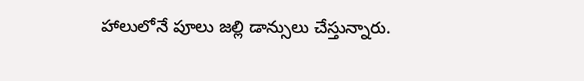హాలులోనే పూలు జల్లి డాన్సులు చేస్తున్నారు.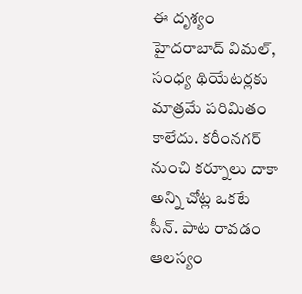ఈ దృశ్యం హైదరాబాద్ విమల్, సంధ్య థియేటర్లకు మాత్రమే పరిమితం కాలేదు. కరీంనగర్ నుంచి కర్నూలు దాకా అన్ని చోట్ల ఒకటే సీన్. పాట రావడం ఆలస్యం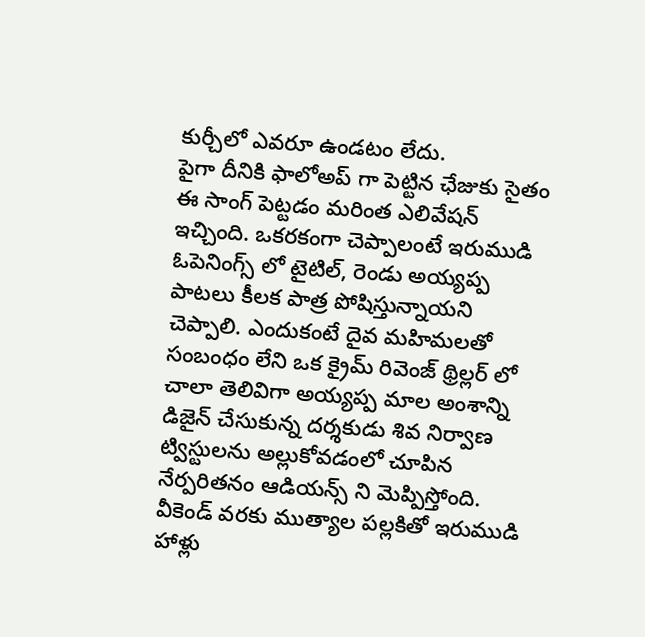కుర్చీలో ఎవరూ ఉండటం లేదు.
పైగా దీనికి ఫాలోఅప్ గా పెట్టిన ఛేజుకు సైతం ఈ సాంగ్ పెట్టడం మరింత ఎలివేషన్ ఇచ్చింది. ఒకరకంగా చెప్పాలంటే ఇరుముడి ఓపెనింగ్స్ లో టైటిల్, రెండు అయ్యప్ప పాటలు కీలక పాత్ర పోషిస్తున్నాయని చెప్పాలి. ఎందుకంటే దైవ మహిమలతో సంబంధం లేని ఒక క్రైమ్ రివెంజ్ థ్రిల్లర్ లో చాలా తెలివిగా అయ్యప్ప మాల అంశాన్ని డిజైన్ చేసుకున్న దర్శకుడు శివ నిర్వాణ ట్విస్టులను అల్లుకోవడంలో చూపిన నేర్పరితనం ఆడియన్స్ ని మెప్పిస్తోంది.
వీకెండ్ వరకు ముత్యాల పల్లకితో ఇరుముడి హాళ్లు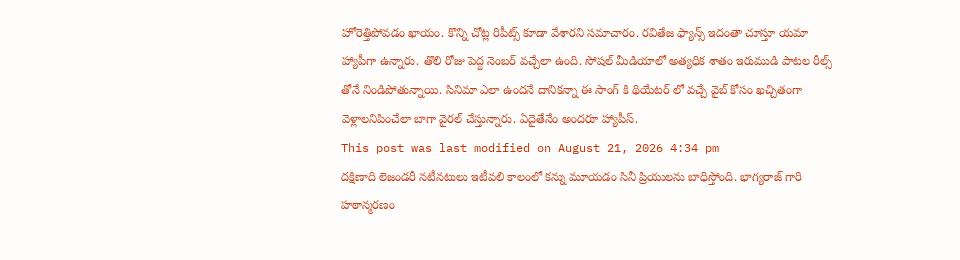హోరెత్తిపోవడం ఖాయం. కొన్ని చోట్ల రిపీట్స్ కూడా వేశారని సమాచారం. రవితేజ ఫ్యాన్స్ ఇదంతా చూస్తూ యమా హ్యాపీగా ఉన్నారు. తొలి రోజు పెద్ద నెంబర్ వచ్చేలా ఉంది. సోషల్ మీడియాలో అత్యధిక శాతం ఇరుముడి పాటల రీల్స్ తోనే నిండిపోతున్నాయి. సినిమా ఎలా ఉందనే దానికన్నా ఈ సాంగ్ కి థియేటర్ లో వచ్చే వైబ్ కోసం ఖచ్చితంగా వెళ్లాలనిపించేలా బాగా వైరల్ చేస్తున్నారు. ఏదైతేనేం అందరూ హ్యాపీస్.
This post was last modified on August 21, 2026 4:34 pm
దక్షిణాది లెజండరీ నటీనటులు ఇటీవలి కాలంలో కన్ను మూయడం సినీ ప్రియులను బాధిస్తోంది. భాగ్యరాజ్ గారి హఠాన్మరణం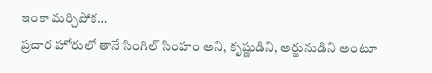ఇంకా మర్చిపోక…
ప్రచార హోరులో తానే సింగిల్ సింహం అని, కృష్ణుడిని, అర్జునుడిని అంటూ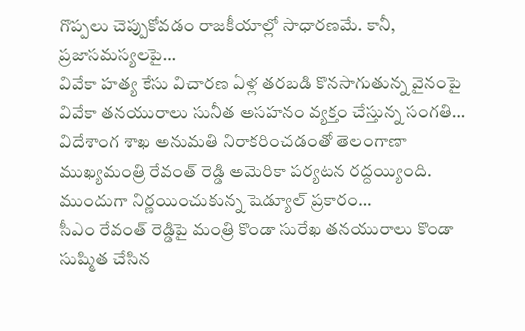గొప్పలు చెప్పుకోవడం రాజకీయాల్లో సాధారణమే. కానీ, ప్రజాసమస్యలపై…
వివేకా హత్య కేసు విచారణ ఏళ్ల తరబడి కొనసాగుతున్న వైనంపై వివేకా తనయురాలు సునీత అసహనం వ్యక్తం చేస్తున్న సంగతి…
విదేశాంగ శాఖ అనుమతి నిరాకరించడంతో తెలంగాణా ముఖ్యమంత్రి రేవంత్ రెడ్డి అమెరికా పర్యటన రద్దయ్యింది. ముందుగా నిర్ణయించుకున్న షెడ్యూల్ ప్రకారం…
సీఎం రేవంత్ రెడ్డిపై మంత్రి కొండా సురేఖ తనయురాలు కొండా సుష్మిత చేసిన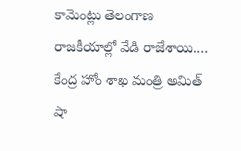కామెంట్లు తెలంగాణ రాజకీయాల్లో వేడి రాజేశాయి.…
కేంద్ర హోం శాఖ మంత్రి అమిత్ షా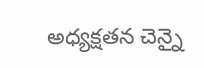అధ్యక్షతన చెన్నై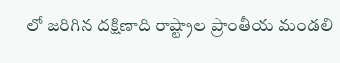లో జరిగిన దక్షిణాది రాష్ట్రాల ప్రాంతీయ మండలి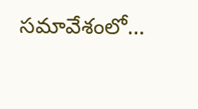సమావేశంలో…